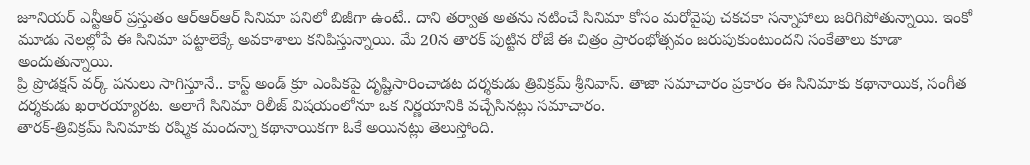జూనియర్ ఎన్టీఆర్ ప్రస్తుతం ఆర్ఆర్ఆర్ సినిమా పనిలో బిజీగా ఉంటే.. దాని తర్వాత అతను నటించే సినిమా కోసం మరోవైపు చకచకా సన్నాహాలు జరిగిపోతున్నాయి. ఇంకో మూడు నెలల్లోపే ఈ సినిమా పట్టాలెక్కే అవకాశాలు కనిపిస్తున్నాయి. మే 20న తారక్ పుట్టిన రోజే ఈ చిత్రం ప్రారంభోత్సవం జరుపుకుంటుందని సంకేతాలు కూడా అందుతున్నాయి.
ప్రి ప్రొడక్షన్ వర్క్ పనులు సాగిస్తూనే.. కాస్ట్ అండ్ క్రూ ఎంపికపై దృష్టిసారించాడట దర్శకుడు త్రివిక్రమ్ శ్రీనివాస్. తాజా సమాచారం ప్రకారం ఈ సినిమాకు కథానాయిక, సంగీత దర్శకుడు ఖరారయ్యారట. అలాగే సినిమా రిలీజ్ విషయంలోనూ ఒక నిర్ణయానికి వచ్చేసినట్లు సమాచారం.
తారక్-త్రివిక్రమ్ సినిమాకు రష్మిక మందన్నా కథానాయికగా ఓకే అయినట్లు తెలుస్తోంది.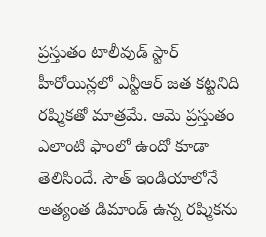ప్రస్తుతం టాలీవుడ్ స్టార్ హీరోయిన్లలో ఎన్టీఆర్ జత కట్టనిది రష్మికతో మాత్రమే. ఆమె ప్రస్తుతం ఎలాంటి ఫాంలో ఉందో కూడా తెలిసిందే. సౌత్ ఇండియాలోనే అత్యంత డిమాండ్ ఉన్న రష్మికను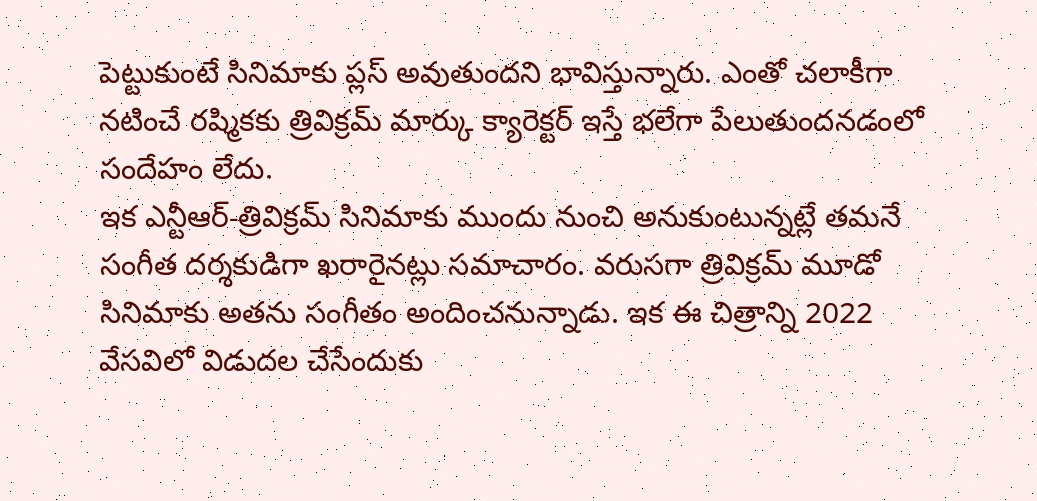పెట్టుకుంటే సినిమాకు ప్లస్ అవుతుందని భావిస్తున్నారు. ఎంతో చలాకీగా నటించే రష్మికకు త్రివిక్రమ్ మార్కు క్యారెక్టర్ ఇస్తే భలేగా పేలుతుందనడంలో సందేహం లేదు.
ఇక ఎన్టీఆర్-త్రివిక్రమ్ సినిమాకు ముందు నుంచి అనుకుంటున్నట్లే తమనే సంగీత దర్శకుడిగా ఖరారైనట్లు సమాచారం. వరుసగా త్రివిక్రమ్ మూడో సినిమాకు అతను సంగీతం అందించనున్నాడు. ఇక ఈ చిత్రాన్ని 2022 వేసవిలో విడుదల చేసేందుకు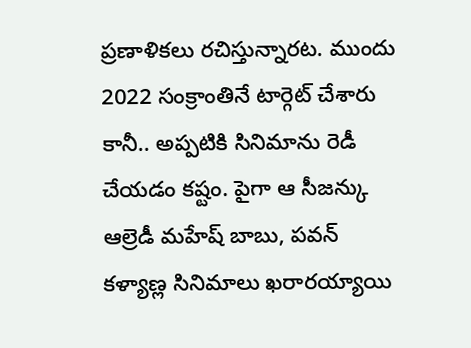ప్రణాళికలు రచిస్తున్నారట. ముందు 2022 సంక్రాంతినే టార్గెట్ చేశారు కానీ.. అప్పటికి సినిమాను రెడీ చేయడం కష్టం. పైగా ఆ సీజన్కు ఆల్రెడీ మహేష్ బాబు, పవన్ కళ్యాణ్ల సినిమాలు ఖరారయ్యాయి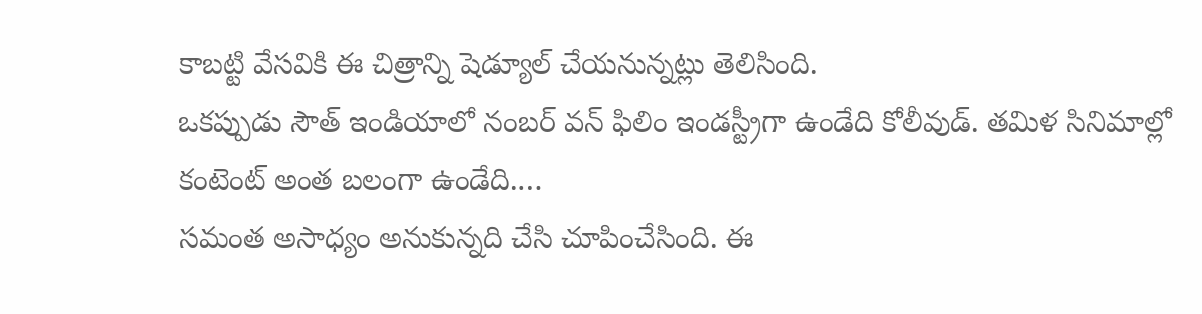కాబట్టి వేసవికి ఈ చిత్రాన్ని షెడ్యూల్ చేయనున్నట్లు తెలిసింది.
ఒకప్పుడు సౌత్ ఇండియాలో నంబర్ వన్ ఫిలిం ఇండస్ట్రీగా ఉండేది కోలీవుడ్. తమిళ సినిమాల్లో కంటెంట్ అంత బలంగా ఉండేది.…
సమంత అసాధ్యం అనుకున్నది చేసి చూపించేసింది. ఈ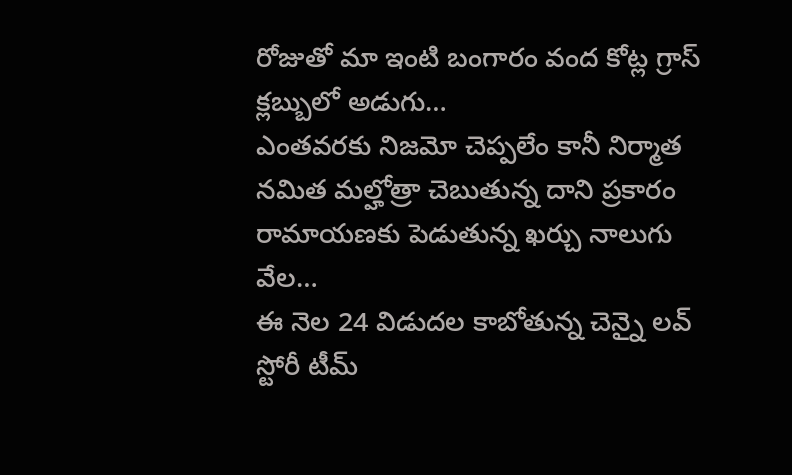రోజుతో మా ఇంటి బంగారం వంద కోట్ల గ్రాస్ క్లబ్బులో అడుగు…
ఎంతవరకు నిజమో చెప్పలేం కానీ నిర్మాత నమిత మల్హోత్రా చెబుతున్న దాని ప్రకారం రామాయణకు పెడుతున్న ఖర్చు నాలుగు వేల…
ఈ నెల 24 విడుదల కాబోతున్న చెన్నై లవ్ స్టోరీ టీమ్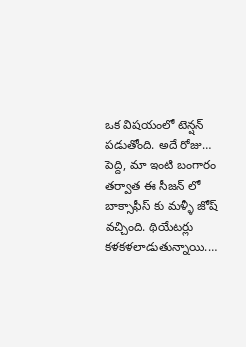ఒక విషయంలో టెన్షన్ పడుతోంది. అదే రోజు…
పెద్ది, మా ఇంటి బంగారం తర్వాత ఈ సీజన్ లో బాక్సాఫీస్ కు మళ్ళీ జోష్ వచ్చింది. థియేటర్లు కళకళలాడుతున్నాయి.…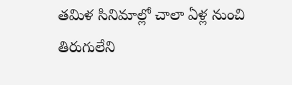తమిళ సినిమాల్లో చాలా ఏళ్ల నుంచి తిరుగులేని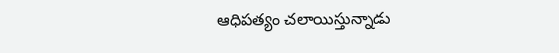ఆధిపత్యం చలాయిస్తున్నాడు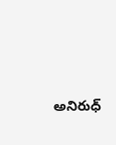అనిరుధ్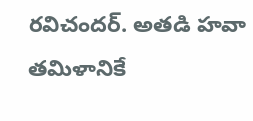రవిచందర్. అతడి హవా తమిళానికే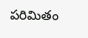పరిమితం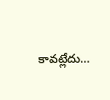కావట్లేదు…